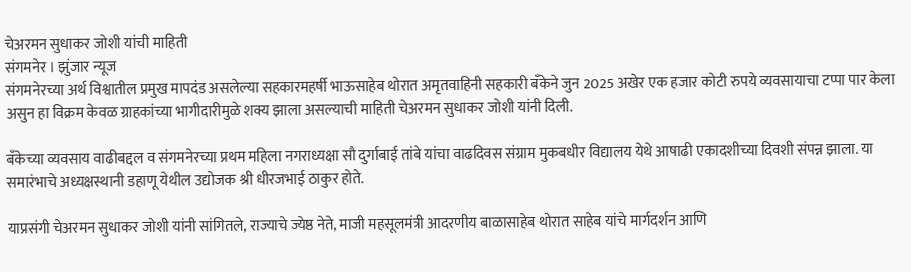चेअरमन सुधाकर जोशी यांची माहिती
संगमनेर । झुंजार न्यूज
संगमनेरच्या अर्थ विश्वातील प्रमुख मापदंड असलेल्या सहकारमहर्षी भाऊसाहेब थोरात अमृतवाहिनी सहकारी बँकेने जुन 2025 अखेर एक हजार कोटी रुपये व्यवसायाचा टप्पा पार केला असुन हा विक्रम केवळ ग्राहकांच्या भागीदारीमुळे शक्य झाला असल्याची माहिती चेअरमन सुधाकर जोशी यांनी दिली.

बँकेच्या व्यवसाय वाढीबद्दल व संगमनेरच्या प्रथम महिला नगराध्यक्षा सौ दुर्गाबाई तांबे यांचा वाढदिवस संग्राम मुकबधीर विद्यालय येथे आषाढी एकादशीच्या दिवशी संपन्न झाला. या समारंभाचे अध्यक्षस्थानी डहाणू येथील उद्योजक श्री धीरजभाई ठाकुर होते.

याप्रसंगी चेअरमन सुधाकर जोशी यांनी सांगितले, राज्याचे ज्येष्ठ नेते, माजी महसूलमंत्री आदरणीय बाळासाहेब थोरात साहेब यांचे मार्गदर्शन आणि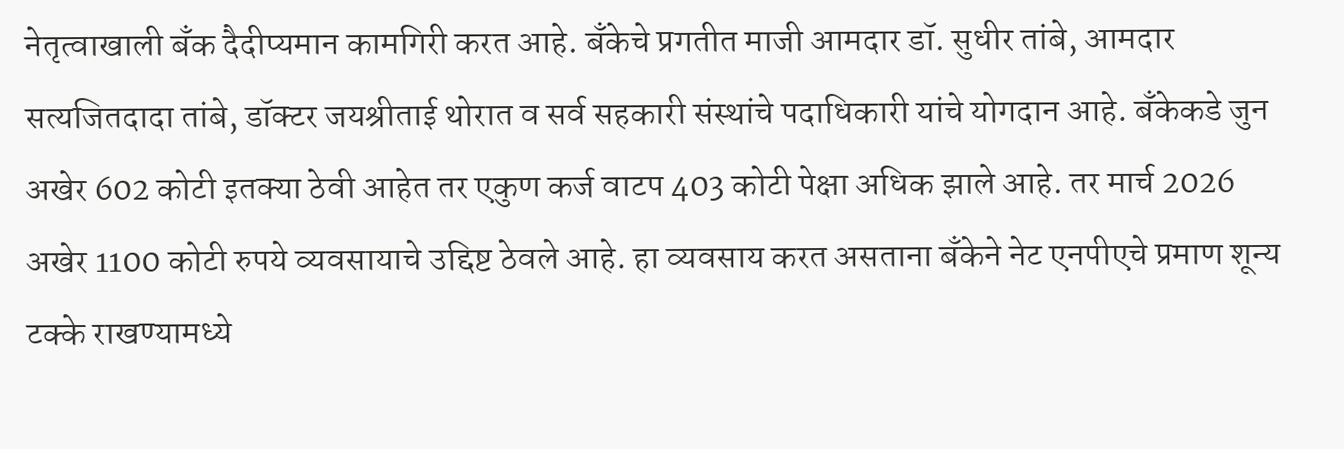नेतृत्वाखाली बँक दैदीप्यमान कामगिरी करत आहे. बँकेचे प्रगतीत माजी आमदार डॉ. सुधीर तांबे, आमदार सत्यजितदादा तांबे, डॉक्टर जयश्रीताई थोरात व सर्व सहकारी संस्थांचे पदाधिकारी यांचे योगदान आहे. बँकेकडे जुन अखेर 602 कोटी इतक्या ठेवी आहेत तर एकुण कर्ज वाटप 403 कोटी पेक्षा अधिक झाले आहे. तर मार्च 2026 अखेर 1100 कोटी रुपये व्यवसायाचे उद्दिष्ट ठेवले आहे. हा व्यवसाय करत असताना बँकेने नेट एनपीएचे प्रमाण शून्य टक्के राखण्यामध्ये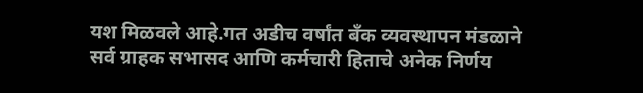यश मिळवले आहे.गत अडीच वर्षांत बँक व्यवस्थापन मंडळाने सर्व ग्राहक सभासद आणि कर्मचारी हिताचे अनेक निर्णय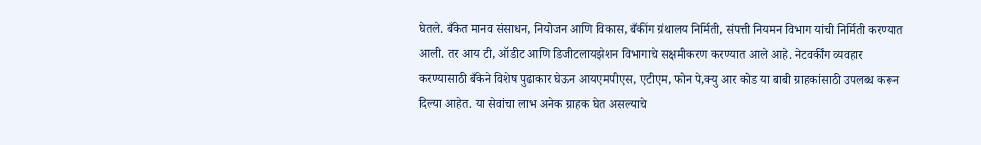घेतले. बँकेत मानव संसाधन, नियोजन आणि विकास, बँकींग ग्रंथालय निर्मिती, संपत्ती नियमन विभाग यांची निर्मिती करण्यात आली. तर आय टी, ऑडीट आणि डिजीटलायझेशन विभागाचे सक्षमीकरण करण्यात आले आहे. नेटवर्कींग व्यवहार करण्यासाठी बँकेने विशेष पुढाकार घेऊन आयएमपीएस, एटीएम, फोन पे,क्यु आर कोड या बाबी ग्राहकांसाठी उपलब्ध करून दिल्या आहेत. या सेवांचा लाभ अनेक ग्राहक घेत असल्याचे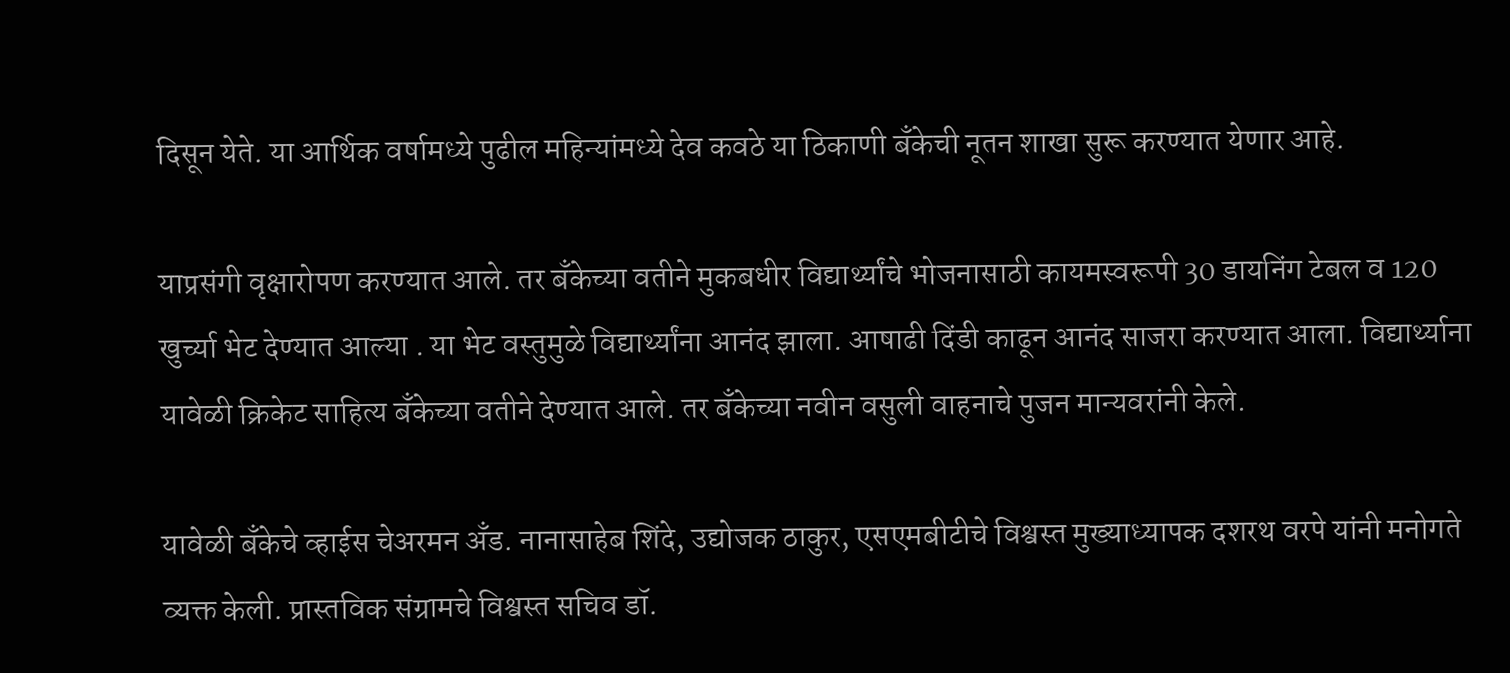दिसून येते. या आर्थिक वर्षामध्ये पुढील महिन्यांमध्ये देव कवठे या ठिकाणी बँकेची नूतन शाखा सुरू करण्यात येणार आहे.

याप्रसंगी वृक्षारोपण करण्यात आले. तर बँकेच्या वतीने मुकबधीर विद्यार्थ्यांचे भोजनासाठी कायमस्वरूपी 30 डायनिंग टेबल व 120 खुर्च्या भेट देण्यात आल्या . या भेट वस्तुमुळे विद्यार्थ्यांना आनंद झाला. आषाढी दिंडी काढून आनंद साजरा करण्यात आला. विद्यार्थ्याना यावेळी क्रिकेट साहित्य बँकेच्या वतीने देण्यात आले. तर बँकेच्या नवीन वसुली वाहनाचे पुजन मान्यवरांनी केले.

यावेळी बँकेचे व्हाईस चेअरमन अँड. नानासाहेब शिंदे, उद्योजक ठाकुर, एसएमबीटीचे विश्वस्त मुख्याध्यापक दशरथ वरपे यांनी मनोगते व्यक्त केली. प्रास्तविक संग्रामचे विश्वस्त सचिव डॉ.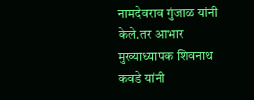नामदेवराव गुंजाळ यांनी केले.तर आभार मुख्याध्यापक शिवनाथ कवडे यांनी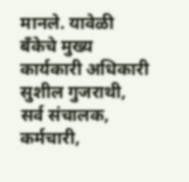मानले. यावेळी बँकेचे मुख्य कार्यकारी अधिकारी सुशील गुजराथी, सर्व संचालक, कर्मचारी,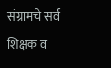संग्रामचे सर्व शिक्षक व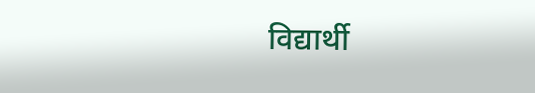विद्यार्थी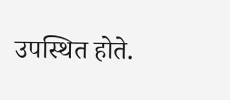उपस्थित होते.